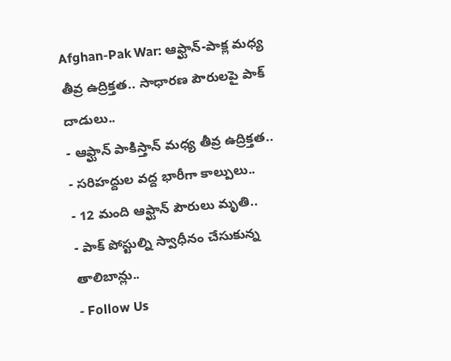Afghan-Pak War: ఆఫ్ఘాన్-పాక్ల మధ్య తీవ్ర ఉద్రిక్తత.. సాధారణ పౌరులపై పాక్ దాడులు..
- ఆఫ్ఘాన్ పాకిస్తాన్ మధ్య తీవ్ర ఉద్రిక్తత..
- సరిహద్దుల వద్ద భారీగా కాల్పులు..
- 12 మంది ఆఫ్ఘాన్ పౌరులు మృతి..
- పాక్ పోస్టుల్ని స్వాధీనం చేసుకున్న తాలిబాన్లు..
- Follow Us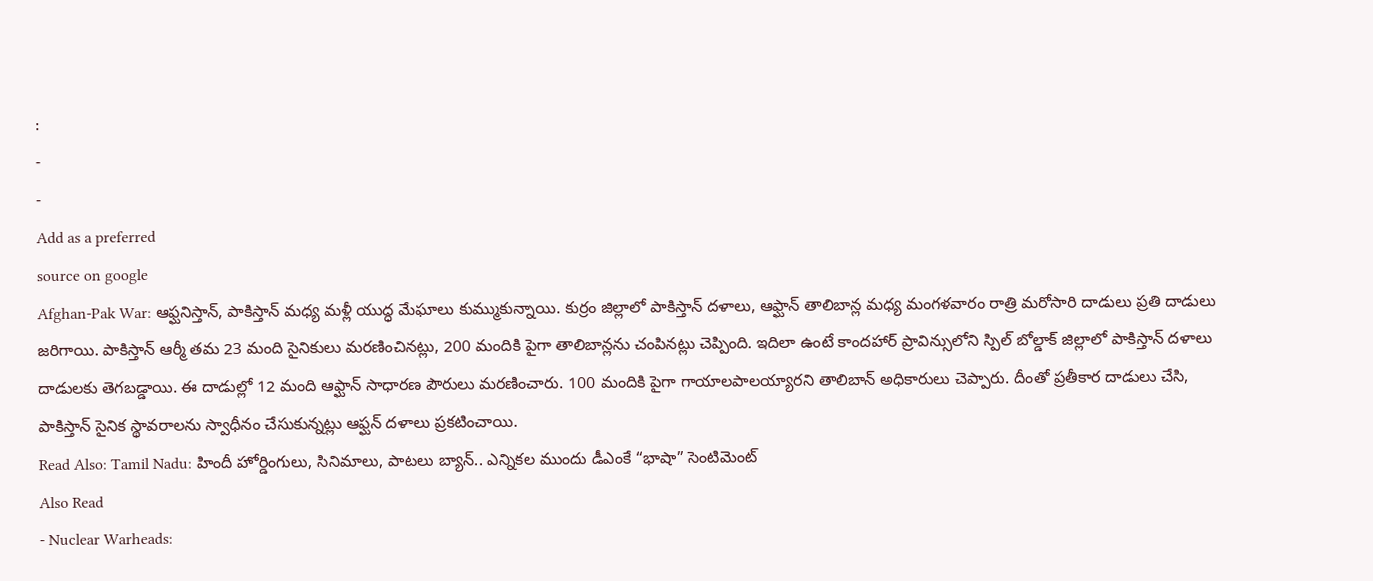:
-
-
Add as a preferred
source on google
Afghan-Pak War: ఆఫ్ఘనిస్తాన్, పాకిస్తాన్ మధ్య మళ్లీ యుద్ధ మేఘాలు కుమ్ముకున్నాయి. కుర్రం జిల్లాలో పాకిస్తాన్ దళాలు, ఆఫ్ఘాన్ తాలిబాన్ల మధ్య మంగళవారం రాత్రి మరోసారి దాడులు ప్రతి దాడులు జరిగాయి. పాకిస్తాన్ ఆర్మీ తమ 23 మంది సైనికులు మరణించినట్లు, 200 మందికి పైగా తాలిబాన్లను చంపినట్లు చెప్పింది. ఇదిలా ఉంటే కాందహార్ ప్రావిన్సులోని స్పిల్ బోల్డాక్ జిల్లాలో పాకిస్తాన్ దళాలు దాడులకు తెగబడ్డాయి. ఈ దాడుల్లో 12 మంది ఆఫ్ఘాన్ సాధారణ పౌరులు మరణించారు. 100 మందికి పైగా గాయాలపాలయ్యారని తాలిబాన్ అధికారులు చెప్పారు. దీంతో ప్రతీకార దాడులు చేసి, పాకిస్తాన్ సైనిక స్థావరాలను స్వాధీనం చేసుకున్నట్లు ఆఫ్ఘన్ దళాలు ప్రకటించాయి.
Read Also: Tamil Nadu: హిందీ హోర్డింగులు, సినిమాలు, పాటలు బ్యాన్.. ఎన్నికల ముందు డీఎంకే “భాషా” సెంటిమెంట్
Also Read
- Nuclear Warheads: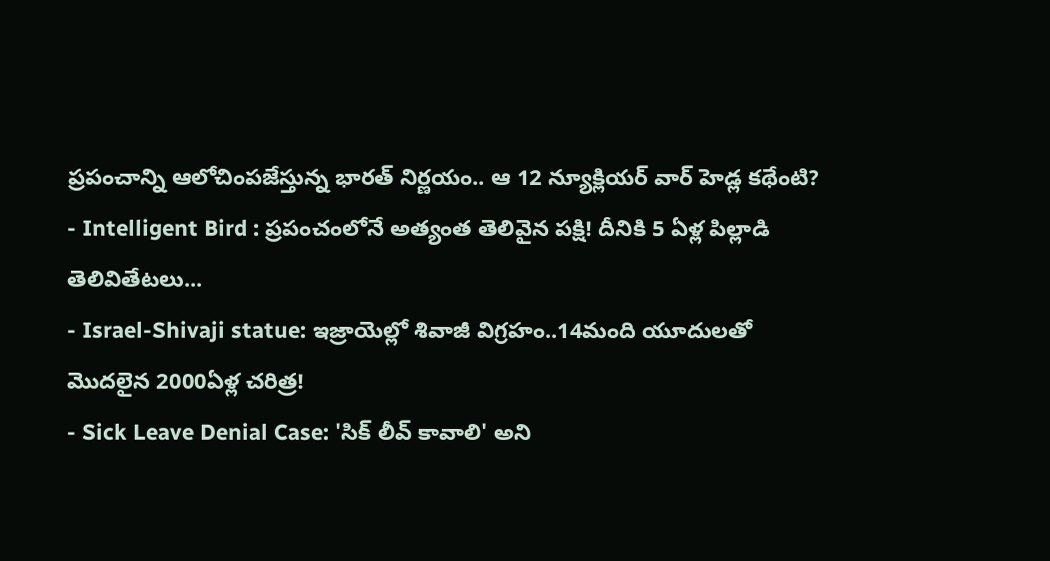ప్రపంచాన్ని ఆలోచింపజేస్తున్న భారత్ నిర్ణయం.. ఆ 12 న్యూక్లియర్ వార్ హెడ్ల కథేంటి?
- Intelligent Bird : ప్రపంచంలోనే అత్యంత తెలివైన పక్షి! దీనికి 5 ఏళ్ల పిల్లాడి తెలివితేటలు...
- Israel-Shivaji statue: ఇజ్రాయెల్లో శివాజీ విగ్రహం..14మంది యూదులతో మొదలైన 2000ఏళ్ల చరిత్ర!
- Sick Leave Denial Case: 'సిక్ లీవ్ కావాలి' అని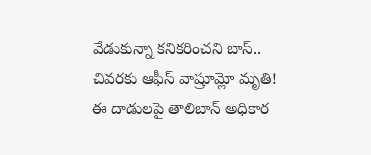వేడుకున్నా కనికరించని బాస్.. చివరకు ఆఫీస్ వాష్రూమ్లో మృతి!
ఈ దాడులపై తాలిబాన్ అధికార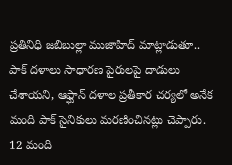ప్రతినిధి జబిబుల్లా ముజాహిద్ మాట్లాడుతూ.. పాక్ దళాలు సాధారణ పైరులపై దాడులు చేశాయని, ఆఫ్ఘాన్ దళాల ప్రతీకార చర్యలో అనేక మంది పాక్ సైనికులు మరణించినట్లు చెప్పారు. 12 మంది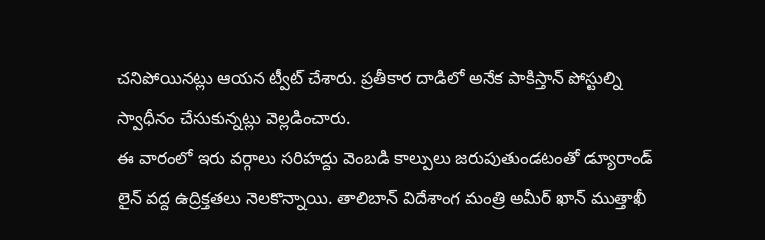చనిపోయినట్లు ఆయన ట్వీట్ చేశారు. ప్రతీకార దాడిలో అనేక పాకిస్తాన్ పోస్టుల్ని స్వాధీనం చేసుకున్నట్లు వెల్లడించారు.
ఈ వారంలో ఇరు వర్గాలు సరిహద్దు వెంబడి కాల్పులు జరుపుతుండటంతో డ్యూరాండ్ లైన్ వద్ద ఉద్రిక్తతలు నెలకొన్నాయి. తాలిబాన్ విదేశాంగ మంత్రి అమీర్ ఖాన్ ముత్తాఖీ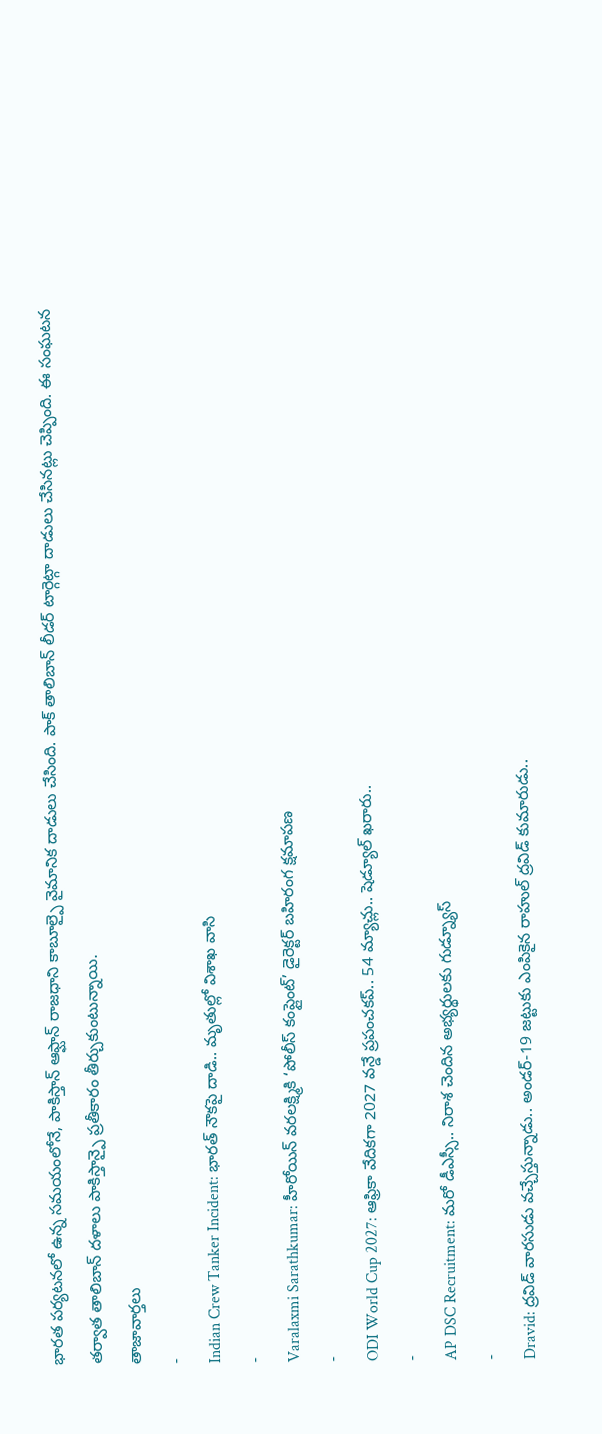భారత పర్యటనలో ఉన్న సమయంలోనే, పాకిస్తాన్ ఆఫ్ఘాన్ రాజధాని కాబూల్పై వైమానిక దాడులు చేసింది. పాక్ తాలిబాన్ లీడర్ టార్గెట్గా దాడులు చేసినట్లు చెప్పింది. ఈ సంఘటన తర్వాత తాలిబాన్ దళాలు పాకిస్తాన్పై ప్రతీకారం తీర్చుకుంటున్నాయి.
తాజావార్తలు
-
Indian Crew Tanker Incident: భారత్ నౌకపై దాడి.. మృతుల్లో విశాఖ వాసి
-
Varalaxmi Sarathkumar: హీరోయిన్ వరలక్ష్మికి ‘పోలీస్ కంప్లైంట్’ డైరెక్టర్ బహిరంగ క్షమాపణ
-
ODI World Cup 2027: ఆఫ్రికా వేదికగా 2027 వన్డే ప్రపంచకప్.. 54 మ్యాచ్లు.. షెడ్యూల్ ఖరారు..
-
AP DSC Recruitment: మరో డీఎస్సీ.. నిరాశ చెందిన అభ్యర్థులకు గుడ్న్యూస్
-
Dravid: ద్రవిడ్ వారసుడు వచ్చేస్తున్నాడు.. అండర్-19 జట్టుకు ఎంపికైన రాహుల్ ద్రవిడ్ కుమారుడు..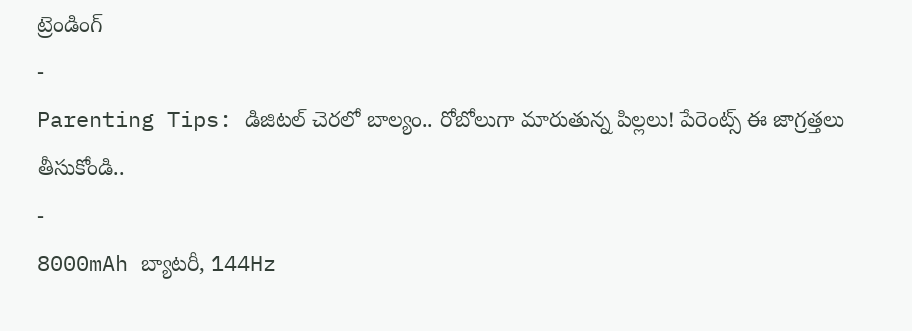ట్రెండింగ్
-
Parenting Tips: డిజిటల్ చెరలో బాల్యం.. రోబోలుగా మారుతున్న పిల్లలు! పేరెంట్స్ ఈ జాగ్రత్తలు తీసుకోండి..
-
8000mAh బ్యాటరీ, 144Hz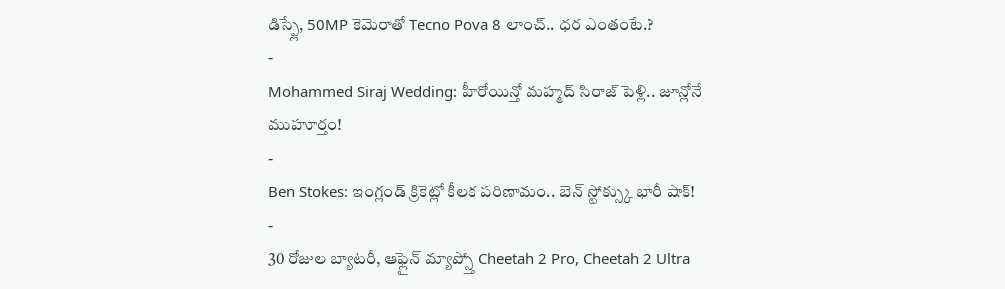డిస్ప్లే, 50MP కెమెరాతో Tecno Pova 8 లాంచ్.. ధర ఎంతంటే.?
-
Mohammed Siraj Wedding: హీరోయిన్తో మహ్మద్ సిరాజ్ పెళ్లి.. జూన్లోనే ముహూర్తం!
-
Ben Stokes: ఇంగ్లండ్ క్రికెట్లో కీలక పరిణామం.. బెన్ స్టోక్స్కు భారీ షాక్!
-
30 రోజుల బ్యాటరీ, ఆఫ్లైన్ మ్యాప్స్తో Cheetah 2 Pro, Cheetah 2 Ultra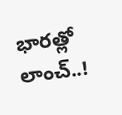భారత్లో లాంచ్..!